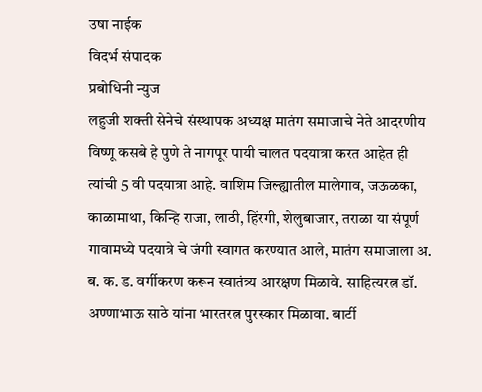उषा नाईक
विदर्भ संपादक
प्रबोधिनी न्युज
लहुजी शक्ती सेनेचे संस्थापक अध्यक्ष मातंग समाजाचे नेते आदरणीय विष्णू कसबे हे पुणे ते नागपूर पायी चालत पदयात्रा करत आहेत ही त्यांची 5 वी पदयात्रा आहे. वाशिम जिल्ह्यातील मालेगाव, जऊळका, काळामाथा, किन्हि राजा, लाठी, हिंरगी, शेलुबाजार, तराळा या संपूर्ण गावामध्ये पदयात्रे चे जंगी स्वागत करण्यात आले, मातंग समाजाला अ. ब. क. ड. वर्गीकरण करून स्वातंत्र्य आरक्षण मिळावे. साहित्यरत्न डॉ. अण्णाभाऊ साठे यांना भारतरत्न पुरस्कार मिळावा. बार्टी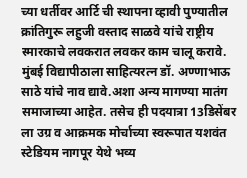च्या धर्तीवर आर्टि ची स्थापना व्हावी पुण्यातील क्रांतिगुरू लहुजी वस्ताद साळवे यांचे राष्ट्रीय स्मारकाचे लवकरात लवकर काम चालू करावे. मुंबई विद्यापीठाला साहित्यरत्न डॉ. अण्णाभाऊ साठे यांचे नाव द्यावे.अशा अन्य मागण्या मातंग समाजाच्या आहेत. तसेच ही पदयात्रा 13डिसेंबर ला उग्र व आक्रमक मोर्चाच्या स्वरूपात यशवंत स्टेडियम नागपूर येथे भव्य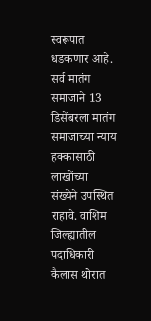स्वरूपात धडकणार आहे. सर्व मातंग समाजाने 13 डिसेंबरला मातंग समाजाच्या न्याय हक्कासाठी लाखोंच्या संख्येने उपस्थित राहावे. वाशिम जिल्ह्यातील पदाधिकारी कैलास थोरात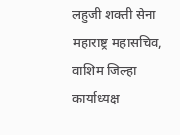लहुजी शक्ती सेना महाराष्ट्र महासचिव, वाशिम जिल्हा कार्याध्यक्ष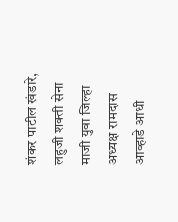शंकर पाटील खंडारे, लहुजी शक्ती सेना माजी युवा जिल्हा अध्यक्ष रामदास आव्हाडे आधी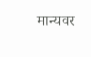मान्यवर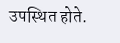उपस्थित होते.